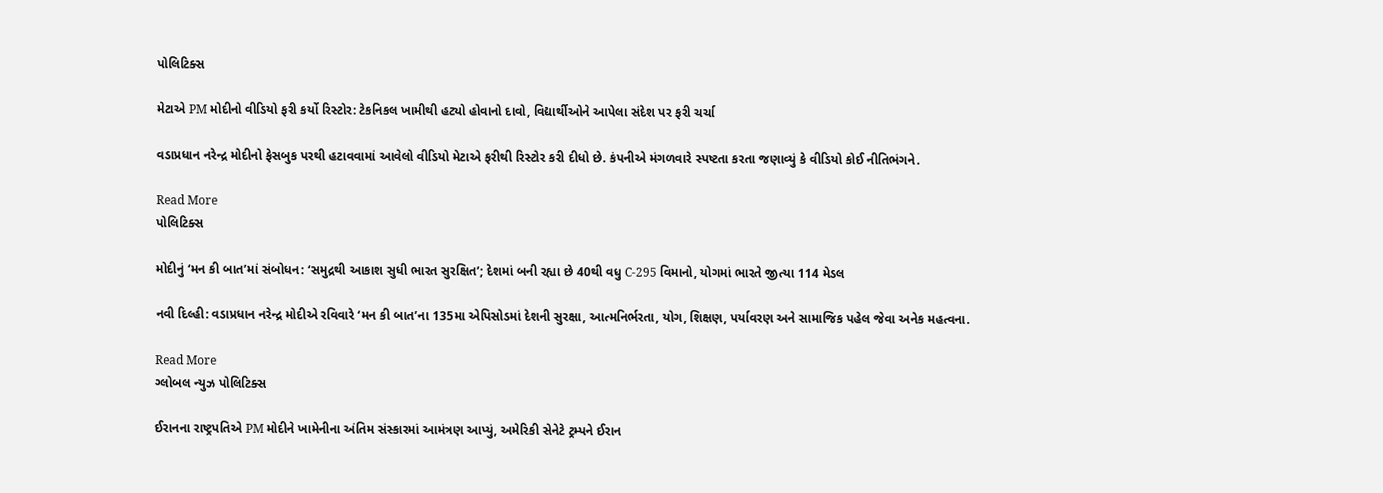પોલિટિક્સ

મેટાએ PM મોદીનો વીડિયો ફરી કર્યો રિસ્ટોર: ટેકનિકલ ખામીથી હટ્યો હોવાનો દાવો, વિદ્યાર્થીઓને આપેલા સંદેશ પર ફરી ચર્ચા

વડાપ્રધાન નરેન્દ્ર મોદીનો ફેસબુક પરથી હટાવવામાં આવેલો વીડિયો મેટાએ ફરીથી રિસ્ટોર કરી દીધો છે. કંપનીએ મંગળવારે સ્પષ્ટતા કરતા જણાવ્યું કે વીડિયો કોઈ નીતિભંગને.

Read More
પોલિટિક્સ

મોદીનું ‘મન કી બાત’માં સંબોધન: ‘સમુદ્રથી આકાશ સુધી ભારત સુરક્ષિત’; દેશમાં બની રહ્યા છે 40થી વધુ C-295 વિમાનો, યોગમાં ભારતે જીત્યા 114 મેડલ

નવી દિલ્હી: વડાપ્રધાન નરેન્દ્ર મોદીએ રવિવારે ‘મન કી બાત’ના 135મા એપિસોડમાં દેશની સુરક્ષા, આત્મનિર્ભરતા, યોગ, શિક્ષણ, પર્યાવરણ અને સામાજિક પહેલ જેવા અનેક મહત્વના.

Read More
ગ્લોબલ ન્યુઝ પોલિટિક્સ

ઈરાનના રાષ્ટ્રપતિએ PM મોદીને ખામેનીના અંતિમ સંસ્કારમાં આમંત્રણ આપ્યું, અમેરિકી સેનેટે ટ્રમ્પને ઈરાન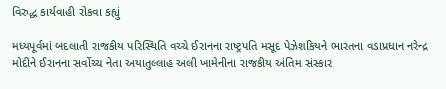વિરુદ્ધ કાર્યવાહી રોકવા કહ્યું

મધ્યપૂર્વમાં બદલાતી રાજકીય પરિસ્થિતિ વચ્ચે ઈરાનના રાષ્ટ્રપતિ મસૂદ પેઝેશકિયને ભારતના વડાપ્રધાન નરેન્દ્ર મોદીને ઈરાનના સર્વોચ્ચ નેતા અયાતુલ્લાહ અલી ખામેનીના રાજકીય અંતિમ સંસ્કાર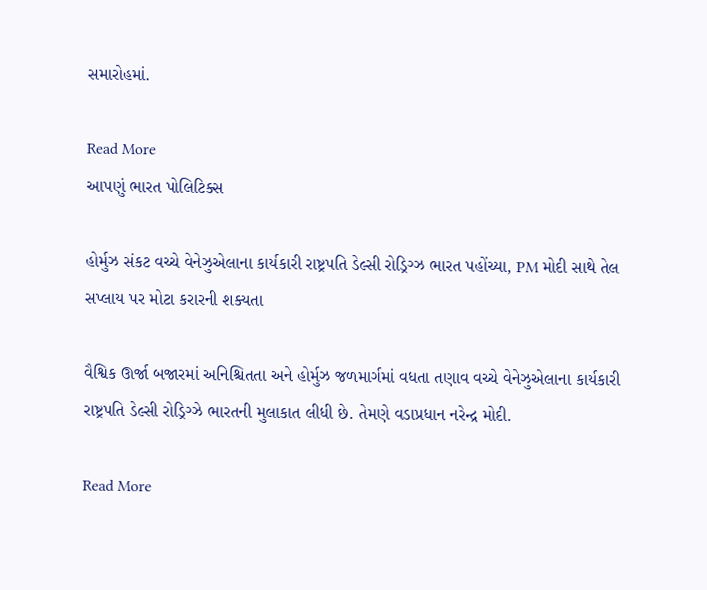સમારોહમાં.

Read More
આપણું ભારત પોલિટિક્સ

હોર્મુઝ સંકટ વચ્ચે વેનેઝુએલાના કાર્યકારી રાષ્ટ્રપતિ ડેલ્સી રોડ્રિગ્ઝ ભારત પહોંચ્યા, PM મોદી સાથે તેલ સપ્લાય પર મોટા કરારની શક્યતા

વૈશ્વિક ઊર્જા બજારમાં અનિશ્ચિતતા અને હોર્મુઝ જળમાર્ગમાં વધતા તણાવ વચ્ચે વેનેઝુએલાના કાર્યકારી રાષ્ટ્રપતિ ડેલ્સી રોડ્રિગ્ઝે ભારતની મુલાકાત લીધી છે. તેમણે વડાપ્રધાન નરેન્દ્ર મોદી.

Read More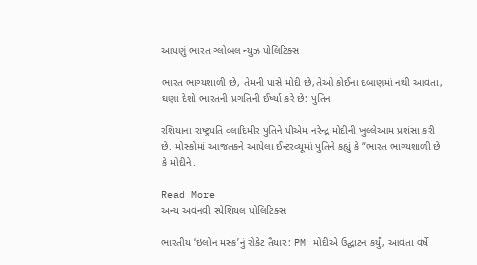આપણું ભારત ગ્લોબલ ન્યુઝ પોલિટિક્સ

ભારત ભાગ્યશાળી છે, તેમની પાસે મોદી છે,તેઓ કોઈના દબાણમાં નથી આવતા, ઘણા દેશો ભારતની પ્રગતિની ઈર્ષ્યા કરે છે: પુતિન

રશિયાના રાષ્ટ્રપતિ વ્લાદિમીર પુતિને પીએમ નરેન્દ્ર મોદીની ખુલ્લેઆમ પ્રશંસા કરી છે. મોસ્કોમાં આજતકને આપેલા ઈન્ટરવ્યૂમાં પુતિને કહ્યું કે “ભારત ભાગ્યશાળી છે કે મોદીને.

Read More
અન્ય અવનવી સ્પેશિયલ પોલિટિક્સ

ભારતીય ‘ઇલોન મસ્ક’નું રોકેટ તૈયાર: PM મોદીએ ઉદ્ઘાટન કર્યું, આવતા વર્ષે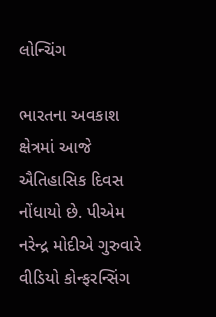લોન્ચિંગ

ભારતના અવકાશ ક્ષેત્રમાં આજે ઐતિહાસિક દિવસ નોંધાયો છે. પીએમ નરેન્દ્ર મોદીએ ગુરુવારે વીડિયો કોન્ફરન્સિંગ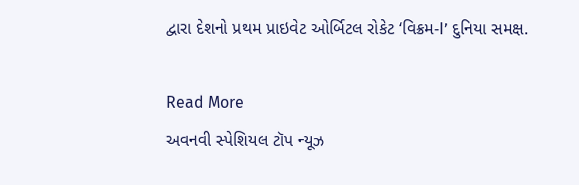દ્વારા દેશનો પ્રથમ પ્રાઇવેટ ઓર્બિટલ રોકેટ ‘વિક્રમ-I’ દુનિયા સમક્ષ.

Read More
અવનવી સ્પેશિયલ ટૉપ ન્યૂઝ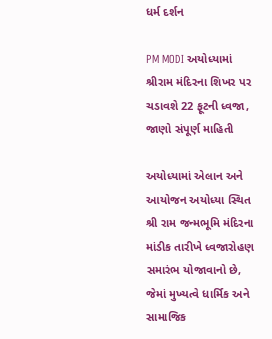ધર્મ દર્શન

PM MODI અયોધ્યામાં શ્રીરામ મંદિરના શિખર પર ચડાવશે 22 ફૂટની ધ્વજા, જાણો સંપૂર્ણ માહિતી

અયોધ્યામાં એલાન અને આયોજન અયોધ્યા સ્થિત શ્રી રામ જન્મભૂમિ મંદિરના માંડીક તારીખે ધ્વજારોહણ સમારંભ યોજાવાનો છે, જેમાં મુખ્યત્વે ધાર્મિક અને સામાજિક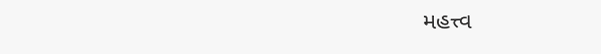મહત્ત્વ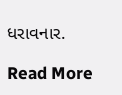ધરાવનાર.

Read More